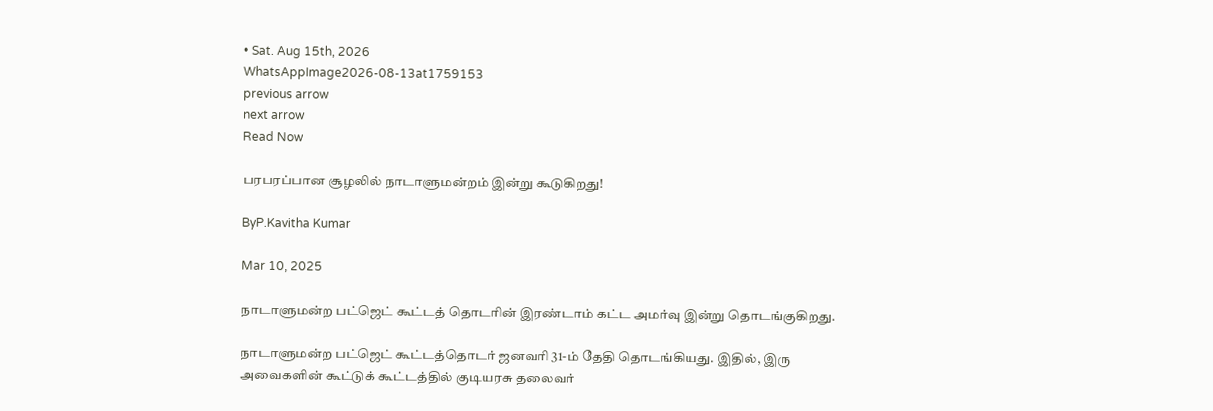• Sat. Aug 15th, 2026
WhatsAppImage2026-08-13at1759153
previous arrow
next arrow
Read Now

பரபரப்பான சூழலில் நாடாளுமன்றம் இன்று கூடுகிறது!

ByP.Kavitha Kumar

Mar 10, 2025

நாடாளுமன்ற பட்ஜெட் கூட்டத் தொடரின் இரண்டாம் கட்ட அமர்வு இன்று தொடங்குகிறது.

நாடாளுமன்ற பட்ஜெட் கூட்டத்தொடர் ஜனவரி 31-ம் தேதி தொடங்கியது. இதில், இரு அவைகளின் கூட்டுக் கூட்டத்தில் குடியரசு தலைவர்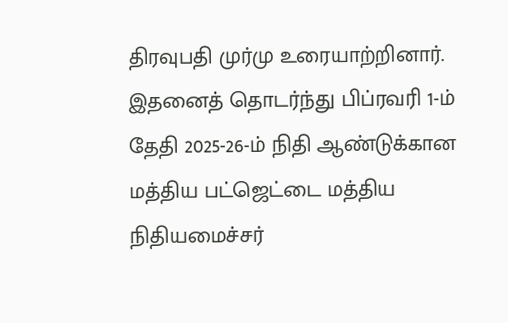திரவுபதி முர்மு உரையாற்றினார். இதனைத் தொடர்ந்து பிப்ரவரி 1-ம் தேதி 2025-26-ம் நிதி ஆண்டுக்கான மத்திய பட்ஜெட்டை மத்திய நிதியமைச்சர்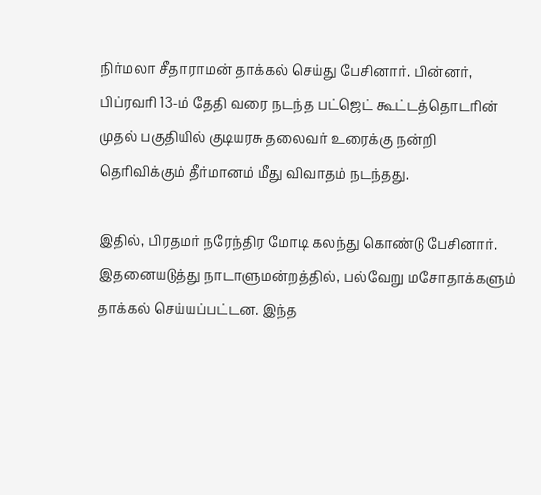நிர்மலா சீதாராமன் தாக்கல் செய்து பேசினார். பின்னர், பிப்ரவரி 13-ம் தேதி வரை நடந்த பட்ஜெட் கூட்டத்தொடரின் முதல் பகுதியில் குடியரசு தலைவர் உரைக்கு நன்றி தெரிவிக்கும் தீர்மானம் மீது விவாதம் நடந்தது.

இதில், பிரதமர் நரேந்திர மோடி கலந்து கொண்டு பேசினார். இதனையடுத்து நாடாளுமன்றத்தில், பல்வேறு மசோதாக்களும் தாக்கல் செய்யப்பட்டன. இந்த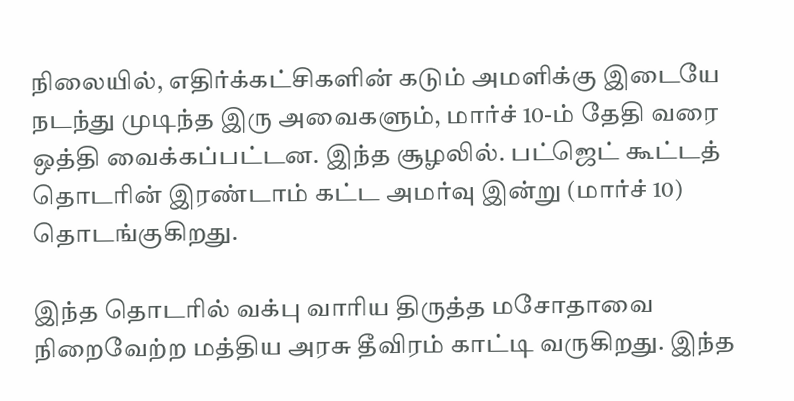நிலையில், எதிர்க்கட்சிகளின் கடும் அமளிக்கு இடையே நடந்து முடிந்த இரு அவைகளும், மார்ச் 10-ம் தேதி வரை ஒத்தி வைக்கப்பட்டன. இந்த சூழலில். பட்ஜெட் கூட்டத் தொடரின் இரண்டாம் கட்ட அமர்வு இன்று (மார்ச் 10) தொடங்குகிறது.

இந்த தொடரில் வக்பு வாரிய திருத்த மசோதாவை நிறைவேற்ற மத்திய அரசு தீவிரம் காட்டி வருகிறது. இந்த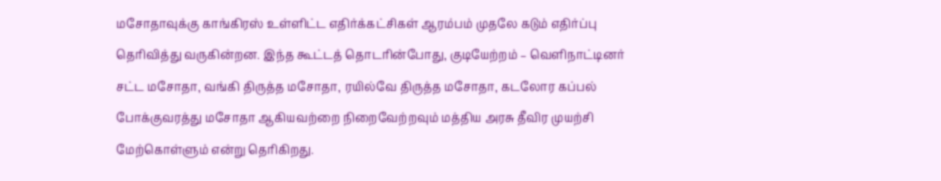மசோதாவுக்கு காங்கிரஸ் உள்ளிட்ட எதிர்க்கட்சிகள் ஆரம்பம் முதலே கடும் எதிர்ப்பு தெரிவித்து வருகின்றன. இந்த கூட்டத் தொடரின்போது, குடியேற்றம் – வெளிநாட்டினர் சட்ட மசோதா, வங்கி திருத்த மசோதா, ரயில்வே திருத்த மசோதா, கடலோர கப்பல் போக்குவரத்து மசோதா ஆகியவற்றை நிறைவேற்றவும் மத்திய அரசு தீவிர முயற்சி மேற்கொள்ளும் என்று தெரிகிறது.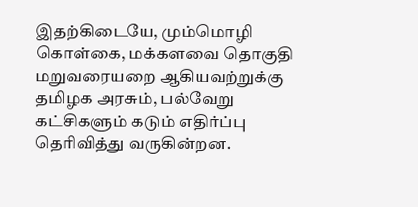இதற்கிடையே, மும்மொழி கொள்கை, மக்களவை தொகுதி மறுவரையறை ஆகியவற்றுக்கு தமிழக அரசும், பல்வேறு கட்சிகளும் கடும் எதிர்ப்பு தெரிவித்து வருகின்றன.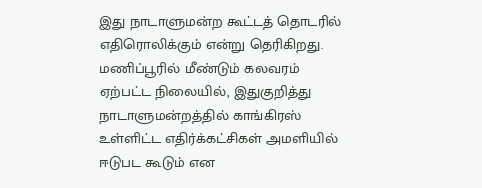இது நாடாளுமன்ற கூட்டத் தொடரில் எதிரொலிக்கும் என்று தெரிகிறது. மணிப்பூரில் மீண்டும் கலவரம் ஏற்பட்ட நிலையில், இதுகுறித்து நாடாளுமன்றத்தில் காங்கிரஸ் உள்ளிட்ட எதிர்க்கட்சிகள் அமளியில் ஈடுபட கூடும் என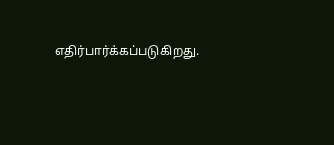எதிர்பார்க்கப்படுகிறது.